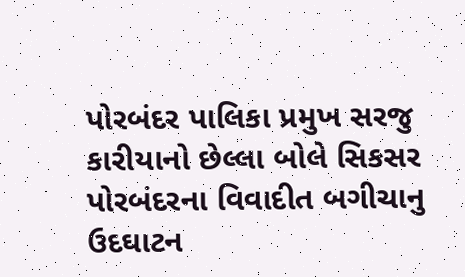પોરબંદર પાલિકા પ્રમુખ સરજુ કારીયાનો છેલ્લા બોલે સિકસર
પોરબંદરના વિવાદીત બગીચાનુ ઉદઘાટન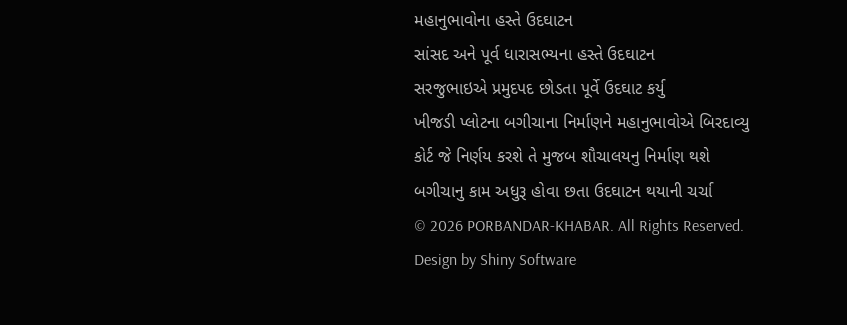મહાનુભાવોના હસ્તે ઉદઘાટન
સાંસદ અને પૂર્વ ધારાસભ્યના હસ્તે ઉદઘાટન
સરજુભાઇએ પ્રમુદપદ છોડતા પૂર્વે ઉદઘાટ કર્યુ
ખીજડી પ્લોટના બગીચાના નિર્માણને મહાનુભાવોએ બિરદાવ્યુ
કોર્ટ જે નિર્ણય કરશે તે મુજબ શૌચાલયનુ નિર્માણ થશે
બગીચાનુ કામ અધુરૂ હોવા છતા ઉદઘાટન થયાની ચર્ચા
© 2026 PORBANDAR-KHABAR. All Rights Reserved. Design by Shiny Software